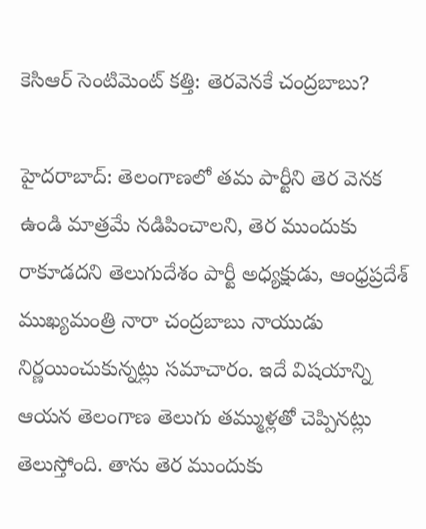కెసిఆర్ సెంటిమెంట్ కత్తి: తెరవెనకే చంద్రబాబు?

హైదరాబాద్: తెలంగాణలో తమ పార్టీని తెర వెనక ఉండి మాత్రమే నడిపించాలని, తెర ముందుకు రాకూడదని తెలుగుదేశం పార్టీ అధ్యక్షుడు, ఆంధ్రప్రదేశ్ ముఖ్యమంత్రి నారా చంద్రబాబు నాయుడు నిర్ణయించుకున్నట్లు సమాచారం. ఇదే విషయాన్ని ఆయన తెలంగాణ తెలుగు తమ్ముళ్లతో చెప్పినట్లు తెలుస్తోంది. తాను తెర ముందుకు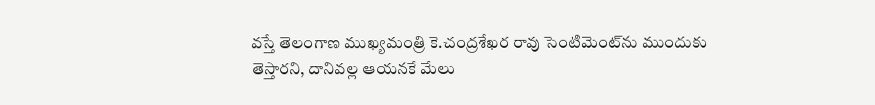వస్తే తెలంగాణ ముఖ్యమంత్రి కె.చంద్రశేఖర రావు సెంటిమెంట్‌ను ముందుకు తెస్తారని, దానివల్ల ఆయనకే మేలు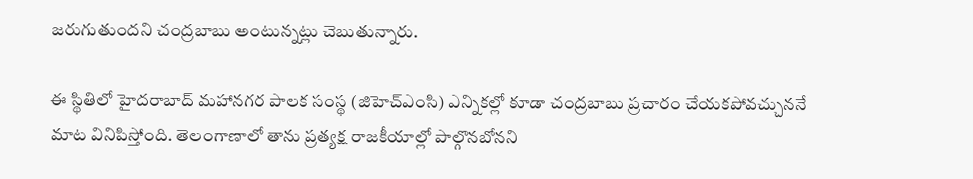జరుగుతుందని చంద్రబాబు అంటున్నట్లు చెబుతున్నారు.

ఈ స్థితిలో హైదరాబాద్ మహానగర పాలక సంస్థ (జిహెచ్ఎంసి) ఎన్నికల్లో కూడా చంద్రబాబు ప్రచారం చేయకపోవచ్చుననే మాట వినిపిస్తోంది. తెలంగాణాలో తాను ప్రత్యక్ష రాజకీయాల్లో పాల్గొనబోనని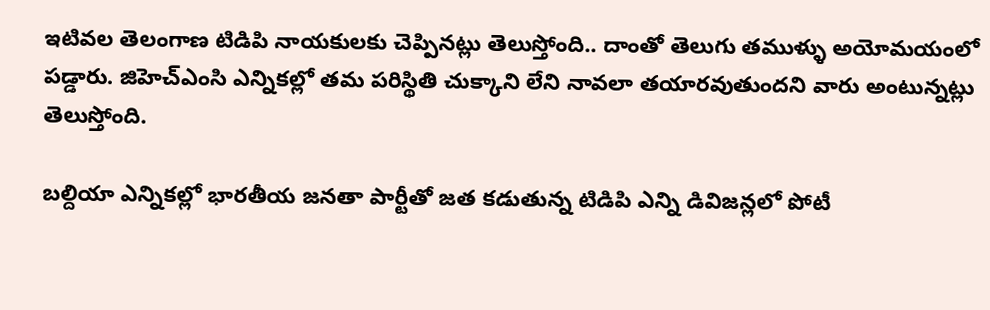ఇటివల తెలంగాణ టిడిపి నాయకులకు చెప్పినట్లు తెలుస్తోంది.. దాంతో తెలుగు తముళ్ళు అయోమయంలో పడ్డారు. జిహెచ్ఎంసి ఎన్నికల్లో తమ పరిస్థితి చుక్కాని లేని నావలా తయారవుతుందని వారు అంటున్నట్లు తెలుస్తోంది.

బల్దియా ఎన్నికల్లో భారతీయ జనతా పార్టీతో జత కడుతున్న టిడిపి ఎన్ని డివిజన్లలో పోటీ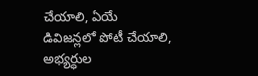చేయాలి, ఏయే డివిజన్లలో పోటీ చేయాలి, అభ్యర్ధుల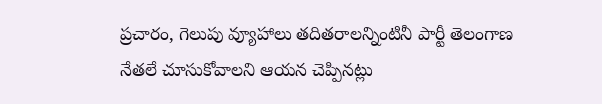ప్రచారం, గెలుపు వ్యూహాలు తదితరాలన్నింటినీ పార్టీ తెలంగాణ నేతలే చూసుకోవాలని ఆయన చెప్పినట్లు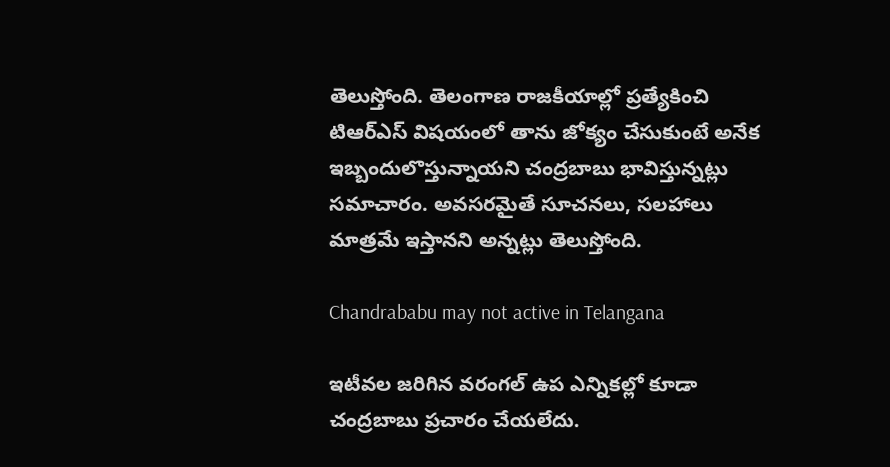తెలుస్తోంది. తెలంగాణ రాజకీయాల్లో ప్రత్యేకించి టిఆర్ఎస్ విషయంలో తాను జోక్యం చేసుకుంటే అనేక ఇబ్బందులొస్తున్నాయని చంద్రబాబు భావిస్తున్నట్లు సమాచారం. అవసరమైతే సూచనలు, సలహాలు మాత్రమే ఇస్తానని అన్నట్లు తెలుస్తోంది.

Chandrababu may not active in Telangana

ఇటీవల జరిగిన వరంగల్ ఉప ఎన్నికల్లో కూడా చంద్రబాబు ప్రచారం చేయలేదు.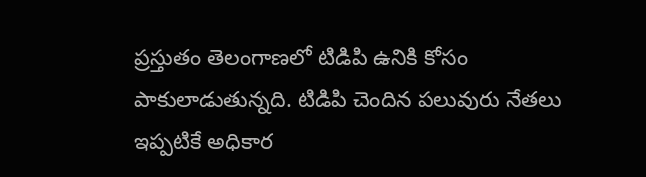ప్రస్తుతం తెలంగాణలో టిడిపి ఉనికి కోసం పాకులాడుతున్నది. టిడిపి చెందిన పలువురు నేతలు ఇప్పటికే అధికార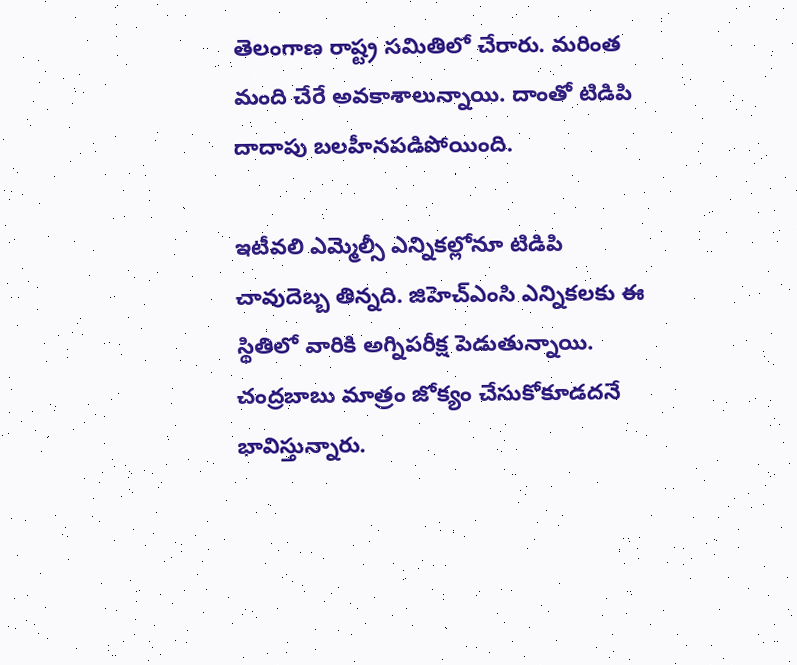తెలంగాణ రాష్ట్ర సమితిలో చేరారు. మరింత మంది చేరే అవకాశాలున్నాయి. దాంతో టిడిపి దాదాపు బలహీనపడిపోయింది.

ఇటీవలి ఎమ్మెల్సీ ఎన్నికల్లోనూ టిడిపి చావుదెబ్బ తిన్నది. జిహెచ్ఎంసి ఎన్నికలకు ఈ స్థితిలో వారికి అగ్నిపరీక్ష పెడుతున్నాయి. చంద్రబాబు మాత్రం జోక్యం చేసుకోకూడదనే భావిస్తున్నారు.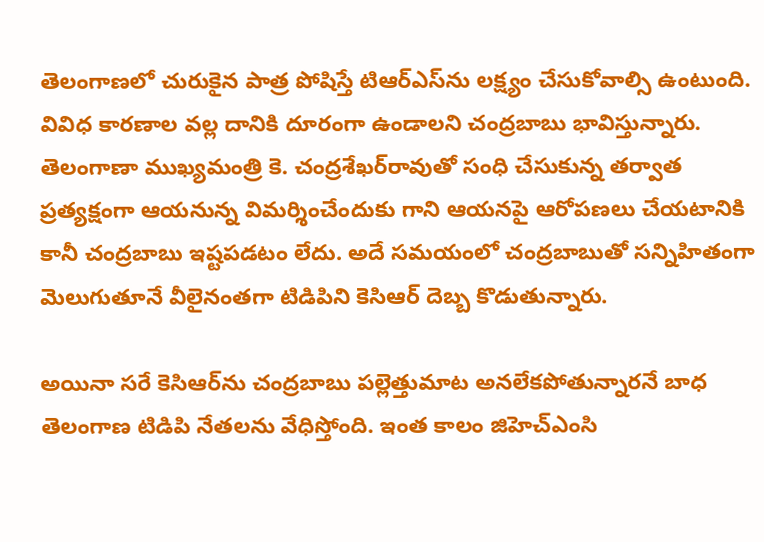తెలంగాణలో చురుకైన పాత్ర పోషిస్తే టిఆర్ఎస్‌ను లక్ష్యం చేసుకోవాల్సి ఉంటుంది. వివిధ కారణాల వల్ల దానికి దూరంగా ఉండాలని చంద్రబాబు భావిస్తున్నారు. తెలంగాణా ముఖ్యమంత్రి కె. చంద్రశేఖర్‌రావుతో సంధి చేసుకున్న తర్వాత ప్రత్యక్షంగా ఆయనున్న విమర్శించేందుకు గాని ఆయనపై ఆరోపణలు చేయటానికి కానీ చంద్రబాబు ఇష్టపడటం లేదు. అదే సమయంలో చంద్రబాబుతో సన్నిహితంగా మెలుగుతూనే వీలైనంతగా టిడిపిని కెసిఆర్ దెబ్బ కొడుతున్నారు.

అయినా సరే కెసిఆర్‌ను చంద్రబాబు పల్లెత్తుమాట అనలేకపోతున్నారనే బాధ తెలంగాణ టిడిపి నేతలను వేధిస్తోంది. ఇంత కాలం జిహెచ్ఎంసి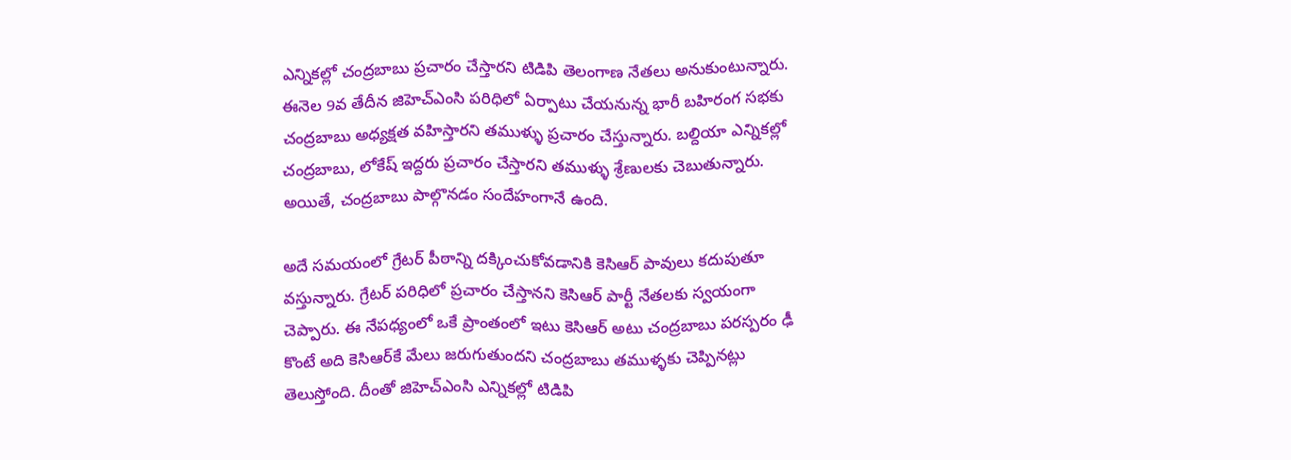ఎన్నికల్లో చంద్రబాబు ప్రచారం చేస్తారని టిడిపి తెలంగాణ నేతలు అనుకుంటున్నారు. ఈనెల 9వ తేదీన జిహెచ్ఎంసి పరిధిలో ఏర్పాటు చేయనున్న భారీ బహిరంగ సభకు చంద్రబాబు అధ్యక్షత వహిస్తారని తముళ్ళు ప్రచారం చేస్తున్నారు. బల్దియా ఎన్నికల్లో చంద్రబాబు, లోకేష్ ఇద్దరు ప్రచారం చేస్తారని తముళ్ళు శ్రేణులకు చెబుతున్నారు. అయితే, చంద్రబాబు పాల్గొనడం సందేహంగానే ఉంది.

అదే సమయంలో గ్రేటర్ పీఠాన్ని దక్కించుకోవడానికి కెసిఆర్ పావులు కదుపుతూ వస్తున్నారు. గ్రేటర్ పరిధిలో ప్రచారం చేస్తానని కెసిఆర్ పార్టీ నేతలకు స్వయంగా చెప్పారు. ఈ నేపధ్యంలో ఒకే ప్రాంతంలో ఇటు కెసిఆర్ అటు చంద్రబాబు పరస్పరం ఢీ కొంటే అది కెసిఆర్‌కే మేలు జరుగుతుందని చంద్రబాబు తముళ్ళకు చెప్పినట్లు తెలుస్తోంది. దీంతో జిహెచ్ఎంసి ఎన్నికల్లో టిడిపి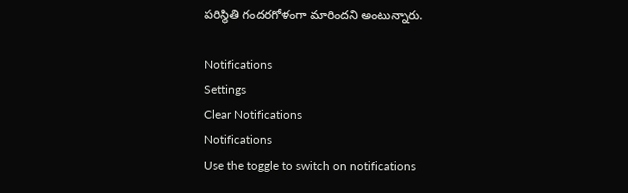పరిస్థితి గందరగోళంగా మారిందని అంటున్నారు.

Notifications
Settings
Clear Notifications
Notifications
Use the toggle to switch on notifications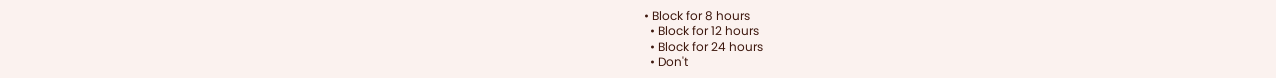• Block for 8 hours
  • Block for 12 hours
  • Block for 24 hours
  • Don't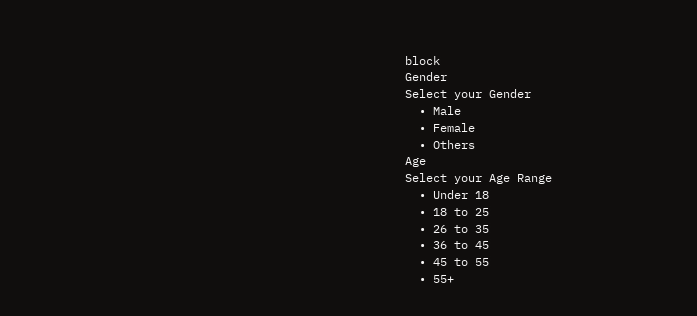block
Gender
Select your Gender
  • Male
  • Female
  • Others
Age
Select your Age Range
  • Under 18
  • 18 to 25
  • 26 to 35
  • 36 to 45
  • 45 to 55
  • 55+